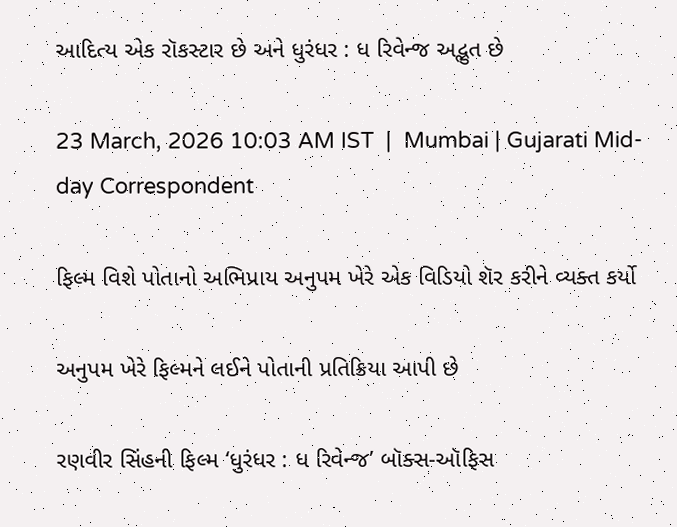આદિત્ય એક રૉકસ્ટાર છે અને ધુરંધર : ધ રિવેન્જ અદ્ભુત છે

23 March, 2026 10:03 AM IST  |  Mumbai | Gujarati Mid-day Correspondent

ફિલ્મ વિશે પોતાનો અભિપ્રાય અનુપમ ખેરે એક વિડિયો શૅર કરીને વ્યક્ત કર્યો

અનુપમ ખેરે ફિલ્મને લઈને પોતાની પ્રતિક્રિયા આપી છે

રણવીર સિંહની ફિલ્મ ‘ધુરંધર : ધ રિવેન્જ’ બૉક્સ-ઑફિસ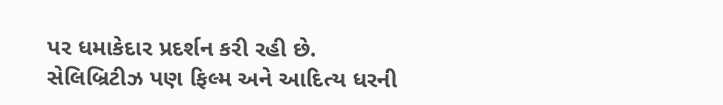પર ધમાકેદાર પ્રદર્શન કરી રહી છે. સેલિબ્રિટીઝ પણ ફિલ્મ અને આદિત્ય ધરની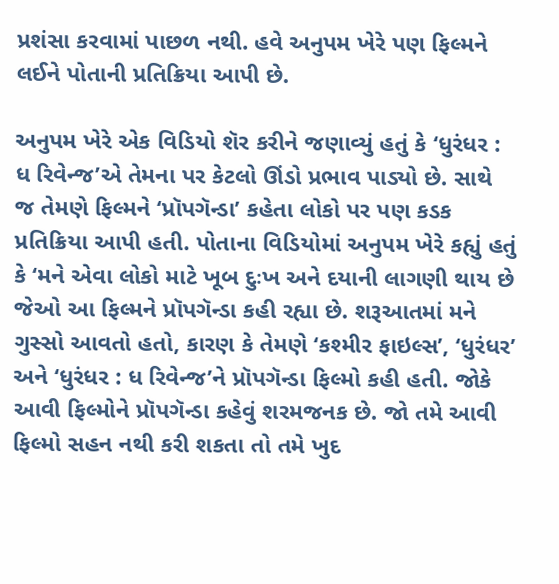પ્રશંસા કરવામાં પાછળ નથી. હવે અનુપમ ખેરે પણ ફિલ્મને લઈને પોતાની પ્રતિક્રિયા આપી છે.

અનુપમ ખેરે એક વિડિયો શૅર કરીને જણાવ્યું હતું કે ‘ધુરંધર : ધ રિવેન્જ’એ તેમના પર કેટલો ઊંડો પ્રભાવ પાડ્યો છે. સાથે જ તેમણે ફિલ્મને ‘પ્રૉપગૅન્ડા’ કહેતા લોકો પર પણ કડક પ્રતિક્રિયા આપી હતી. પોતાના વિડિયોમાં અનુપમ ખેરે કહ્યું હતું કે ‘મને એવા લોકો માટે ખૂબ દુઃખ અને દયાની લાગણી થાય છે જેઓ આ ફિલ્મને પ્રૉપગૅન્ડા કહી રહ્યા છે. શરૂઆતમાં મને ગુસ્સો આવતો હતો, કારણ કે તેમણે ‘કશ્મીર ફાઇલ્સ’, ‘ધુરંધર’ અને ‘ધુરંધર : ધ રિવેન્જ’ને પ્રૉપગૅન્ડા ફિલ્મો કહી હતી. જોકે આવી ફિલ્મોને પ્રૉપગૅન્ડા કહેવું શરમજનક છે. જો તમે આવી ફિલ્મો સહન નથી કરી શકતા તો તમે ખુદ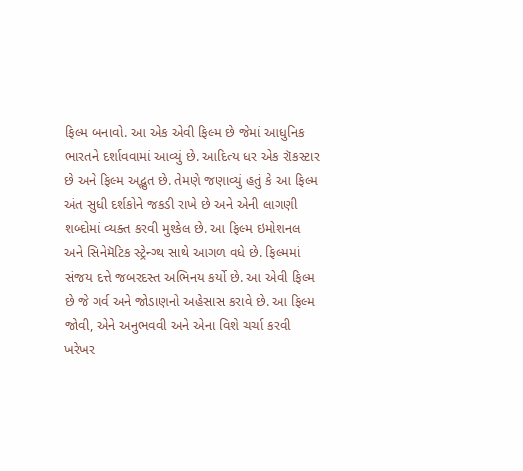ફિલ્મ બનાવો. આ એક એવી ફિલ્મ છે જેમાં આધુનિક ભારતને દર્શાવવામાં આવ્યું છે. આદિત્ય ધર એક રૉકસ્ટાર છે અને ફિલ્મ અદ્ભુત છે. તેમણે જણાવ્યું હતું કે આ ફિલ્મ અંત સુધી દર્શકોને જકડી રાખે છે અને એની લાગણી શબ્દોમાં વ્યક્ત કરવી મુશ્કેલ છે. આ ફિલ્મ ઇમોશનલ અને સિનેમૅટિક સ્ટ્રેન્ગ્થ સાથે આગળ વધે છે. ફિલ્મમાં સંજય દત્તે જબરદસ્ત અભિનય કર્યો છે. આ એવી ફિલ્મ છે જે ગર્વ અને જોડાણનો અહેસાસ કરાવે છે. આ ફિલ્મ જોવી, એને અનુભવવી અને એના વિશે ચર્ચા કરવી ખરેખર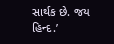સાર્થક છે. જય હિન્દ.’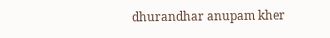dhurandhar anupam kher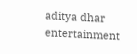aditya dhar entertainment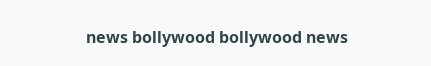news bollywood bollywood news